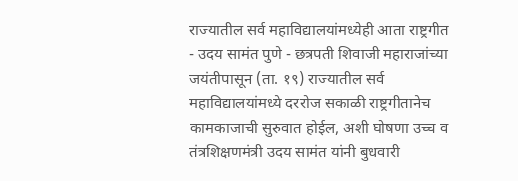राज्यातील सर्व महाविद्यालयांमध्येही आता राष्ट्रगीत - उदय सामंत पुणे - छत्रपती शिवाजी महाराजांच्या जयंतीपासून (ता. १९) राज्यातील सर्व महाविद्यालयांमध्ये दररोज सकाळी राष्ट्रगीतानेच कामकाजाची सुरुवात होईल, अशी घोषणा उच्च व तंत्रशिक्षणमंत्री उदय सामंत यांनी बुधवारी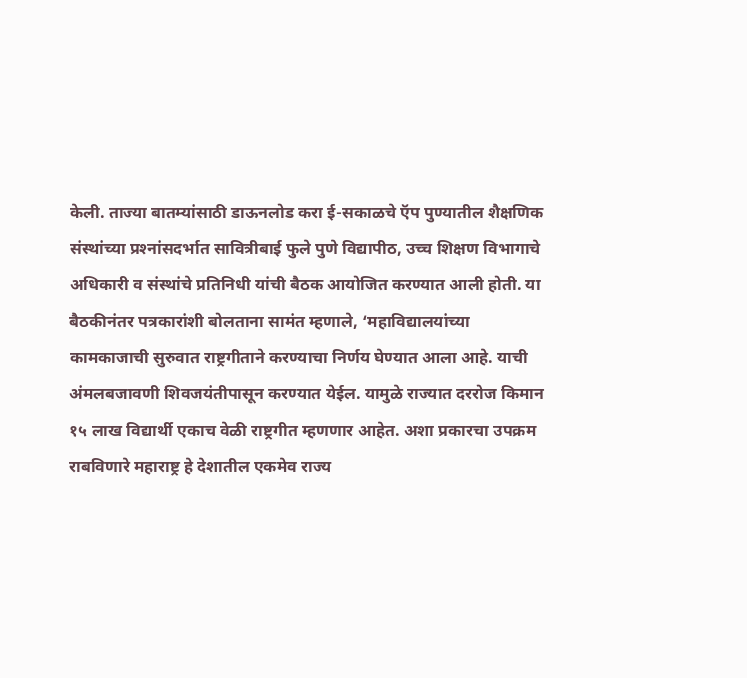केली. ताज्या बातम्यांसाठी डाऊनलोड करा ई-सकाळचे ऍप पुण्यातील शैक्षणिक संस्थांच्या प्रश्‍नांसदर्भात सावित्रीबाई फुले पुणे विद्यापीठ, उच्च शिक्षण विभागाचे अधिकारी व संस्थांचे प्रतिनिधी यांची बैठक आयोजित करण्यात आली होती. या बैठकीनंतर पत्रकारांशी बोलताना सामंत म्हणाले, ‘महाविद्यालयांच्या कामकाजाची सुरुवात राष्ट्रगीताने करण्याचा निर्णय घेण्यात आला आहे. याची अंमलबजावणी शिवजयंतीपासून करण्यात येईल. यामुळे राज्यात दररोज किमान १५ लाख विद्यार्थी एकाच वेळी राष्ट्रगीत म्हणणार आहेत. अशा प्रकारचा उपक्रम राबविणारे महाराष्ट्र हे देशातील एकमेव राज्य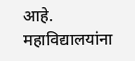आहे. महाविद्यालयांना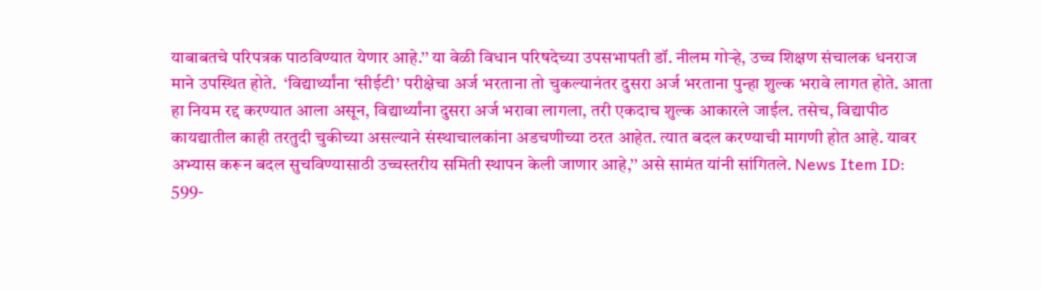याबाबतचे परिपत्रक पाठविण्यात येणार आहे.’’ या वेळी विधान परिषदेच्या उपसभापती डॉ. नीलम गोऱ्हे, उच्च शिक्षण संचालक धनराज माने उपस्थित होते.  ‘विद्यार्थ्यांना ‘सीईटी’ परीक्षेचा अर्ज भरताना तो चुकल्यानंतर दुसरा अर्ज भरताना पुन्हा शुल्क भरावे लागत होते. आता हा नियम रद्द करण्यात आला असून, विद्यार्थ्यांना दुसरा अर्ज भरावा लागला, तरी एकदाच शुल्क आकारले जाईल. तसेच, विद्यापीठ कायद्यातील काही तरतुदी चुकीच्या असल्याने संस्थाचालकांना अडचणीच्या ठरत आहेत. त्यात बदल करण्याची मागणी होत आहे. यावर अभ्यास करून बदल सुचविण्यासाठी उच्चस्तरीय समिती स्थापन केली जाणार आहे,’’ असे सामंत यांनी सांगितले. News Item ID:  599-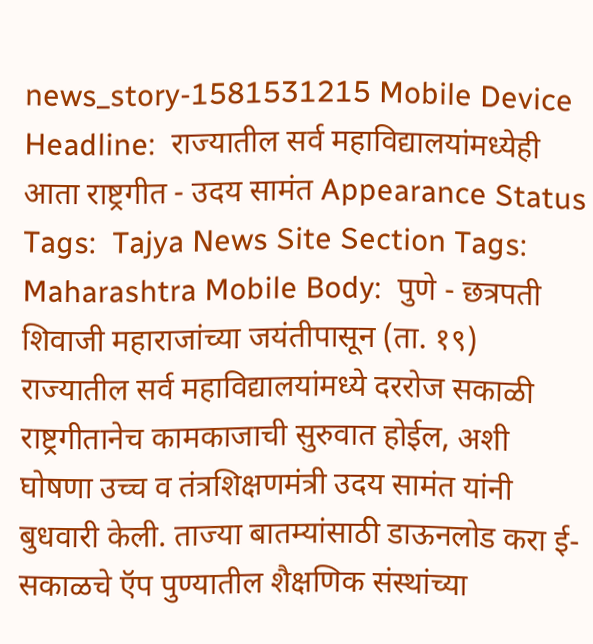news_story-1581531215 Mobile Device Headline:  राज्यातील सर्व महाविद्यालयांमध्येही आता राष्ट्रगीत - उदय सामंत Appearance Status Tags:  Tajya News Site Section Tags:  Maharashtra Mobile Body:  पुणे - छत्रपती शिवाजी महाराजांच्या जयंतीपासून (ता. १९) राज्यातील सर्व महाविद्यालयांमध्ये दररोज सकाळी राष्ट्रगीतानेच कामकाजाची सुरुवात होईल, अशी घोषणा उच्च व तंत्रशिक्षणमंत्री उदय सामंत यांनी बुधवारी केली. ताज्या बातम्यांसाठी डाऊनलोड करा ई-सकाळचे ऍप पुण्यातील शैक्षणिक संस्थांच्या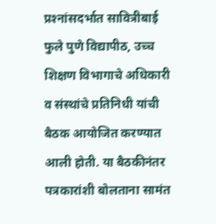प्रश्‍नांसदर्भात सावित्रीबाई फुले पुणे विद्यापीठ, उच्च शिक्षण विभागाचे अधिकारी व संस्थांचे प्रतिनिधी यांची बैठक आयोजित करण्यात आली होती. या बैठकीनंतर पत्रकारांशी बोलताना सामंत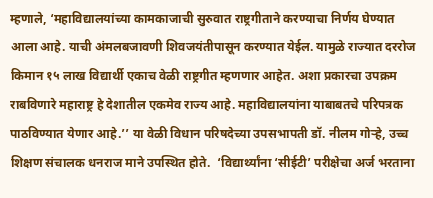म्हणाले, ‘महाविद्यालयांच्या कामकाजाची सुरुवात राष्ट्रगीताने करण्याचा निर्णय घेण्यात आला आहे. याची अंमलबजावणी शिवजयंतीपासून करण्यात येईल. यामुळे राज्यात दररोज किमान १५ लाख विद्यार्थी एकाच वेळी राष्ट्रगीत म्हणणार आहेत. अशा प्रकारचा उपक्रम राबविणारे महाराष्ट्र हे देशातील एकमेव राज्य आहे. महाविद्यालयांना याबाबतचे परिपत्रक पाठविण्यात येणार आहे.’’ या वेळी विधान परिषदेच्या उपसभापती डॉ. नीलम गोऱ्हे, उच्च शिक्षण संचालक धनराज माने उपस्थित होते.  ‘विद्यार्थ्यांना ‘सीईटी’ परीक्षेचा अर्ज भरताना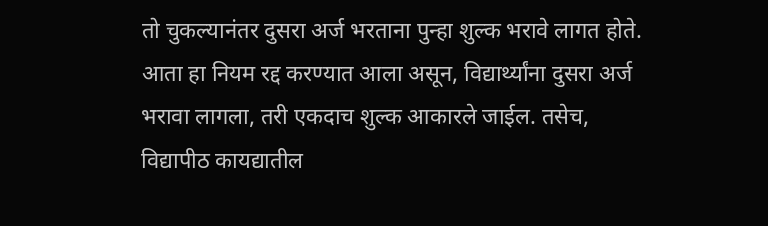तो चुकल्यानंतर दुसरा अर्ज भरताना पुन्हा शुल्क भरावे लागत होते. आता हा नियम रद्द करण्यात आला असून, विद्यार्थ्यांना दुसरा अर्ज भरावा लागला, तरी एकदाच शुल्क आकारले जाईल. तसेच, विद्यापीठ कायद्यातील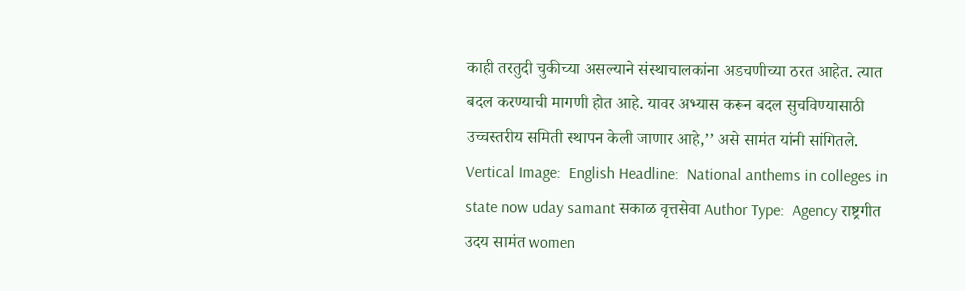काही तरतुदी चुकीच्या असल्याने संस्थाचालकांना अडचणीच्या ठरत आहेत. त्यात बदल करण्याची मागणी होत आहे. यावर अभ्यास करून बदल सुचविण्यासाठी उच्चस्तरीय समिती स्थापन केली जाणार आहे,’’ असे सामंत यांनी सांगितले. Vertical Image:  English Headline:  National anthems in colleges in state now uday samant सकाळ वृत्तसेवा Author Type:  Agency राष्ट्रगीत उदय सामंत women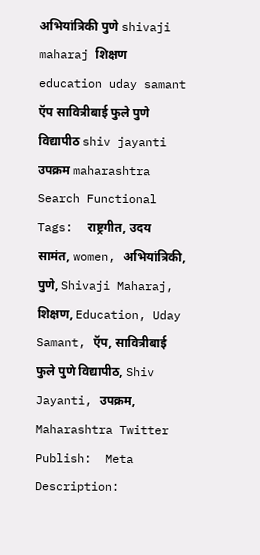अभियांत्रिकी पुणे shivaji maharaj शिक्षण education uday samant ऍप सावित्रीबाई फुले पुणे विद्यापीठ shiv jayanti उपक्रम maharashtra Search Functional Tags:  राष्ट्रगीत, उदय सामंत, women, अभियांत्रिकी, पुणे, Shivaji Maharaj, शिक्षण, Education, Uday Samant, ऍप, सावित्रीबाई फुले पुणे विद्यापीठ, Shiv Jayanti, उपक्रम, Maharashtra Twitter Publish:  Meta Description: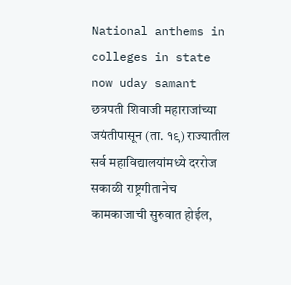National anthems in colleges in state now uday samant छत्रपती शिवाजी महाराजांच्या जयंतीपासून (ता. १९) राज्यातील सर्व महाविद्यालयांमध्ये दररोज सकाळी राष्ट्रगीतानेच कामकाजाची सुरुवात होईल,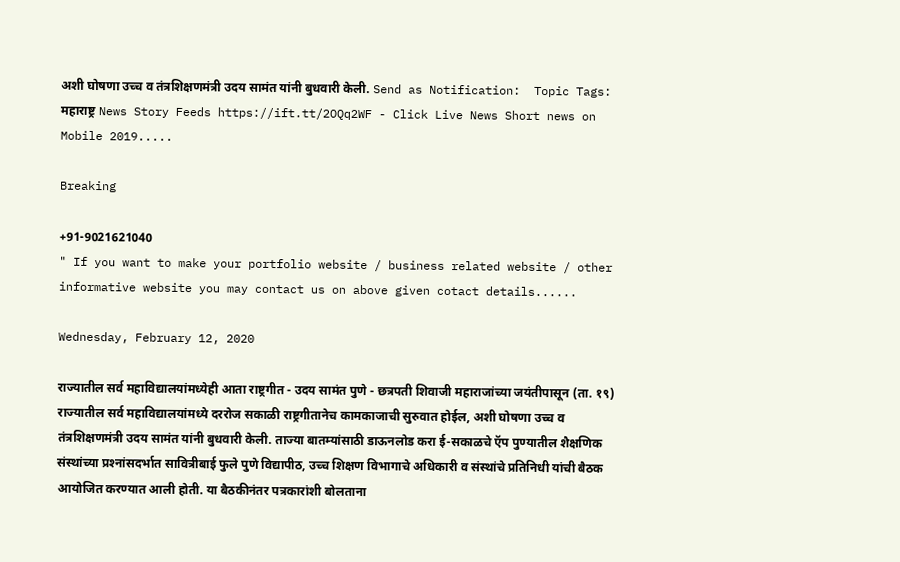अशी घोषणा उच्च व तंत्रशिक्षणमंत्री उदय सामंत यांनी बुधवारी केली. Send as Notification:  Topic Tags:  महाराष्ट्र News Story Feeds https://ift.tt/2OQq2WF - Click Live News Short news on Mobile 2019.....

Breaking

+91-9021621040
" If you want to make your portfolio website / business related website / other informative website you may contact us on above given cotact details......

Wednesday, February 12, 2020

राज्यातील सर्व महाविद्यालयांमध्येही आता राष्ट्रगीत - उदय सामंत पुणे - छत्रपती शिवाजी महाराजांच्या जयंतीपासून (ता. १९) राज्यातील सर्व महाविद्यालयांमध्ये दररोज सकाळी राष्ट्रगीतानेच कामकाजाची सुरुवात होईल, अशी घोषणा उच्च व तंत्रशिक्षणमंत्री उदय सामंत यांनी बुधवारी केली. ताज्या बातम्यांसाठी डाऊनलोड करा ई-सकाळचे ऍप पुण्यातील शैक्षणिक संस्थांच्या प्रश्‍नांसदर्भात सावित्रीबाई फुले पुणे विद्यापीठ, उच्च शिक्षण विभागाचे अधिकारी व संस्थांचे प्रतिनिधी यांची बैठक आयोजित करण्यात आली होती. या बैठकीनंतर पत्रकारांशी बोलताना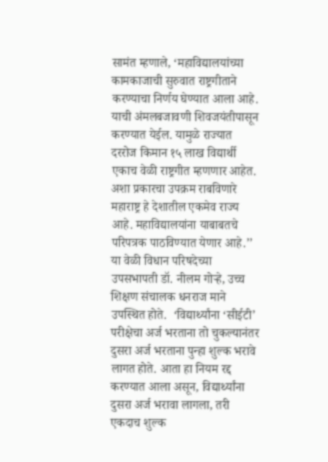सामंत म्हणाले, ‘महाविद्यालयांच्या कामकाजाची सुरुवात राष्ट्रगीताने करण्याचा निर्णय घेण्यात आला आहे. याची अंमलबजावणी शिवजयंतीपासून करण्यात येईल. यामुळे राज्यात दररोज किमान १५ लाख विद्यार्थी एकाच वेळी राष्ट्रगीत म्हणणार आहेत. अशा प्रकारचा उपक्रम राबविणारे महाराष्ट्र हे देशातील एकमेव राज्य आहे. महाविद्यालयांना याबाबतचे परिपत्रक पाठविण्यात येणार आहे.’’ या वेळी विधान परिषदेच्या उपसभापती डॉ. नीलम गोऱ्हे, उच्च शिक्षण संचालक धनराज माने उपस्थित होते.  ‘विद्यार्थ्यांना ‘सीईटी’ परीक्षेचा अर्ज भरताना तो चुकल्यानंतर दुसरा अर्ज भरताना पुन्हा शुल्क भरावे लागत होते. आता हा नियम रद्द करण्यात आला असून, विद्यार्थ्यांना दुसरा अर्ज भरावा लागला, तरी एकदाच शुल्क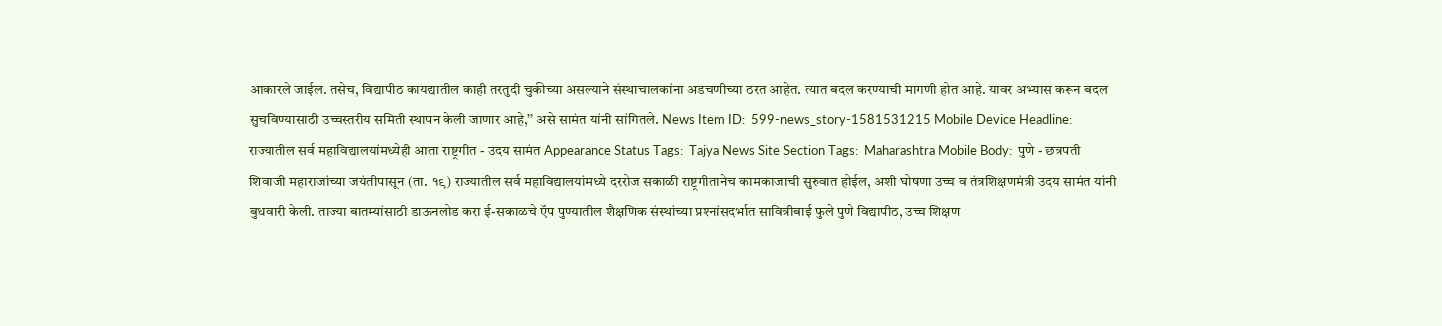आकारले जाईल. तसेच, विद्यापीठ कायद्यातील काही तरतुदी चुकीच्या असल्याने संस्थाचालकांना अडचणीच्या ठरत आहेत. त्यात बदल करण्याची मागणी होत आहे. यावर अभ्यास करून बदल सुचविण्यासाठी उच्चस्तरीय समिती स्थापन केली जाणार आहे,’’ असे सामंत यांनी सांगितले. News Item ID:  599-news_story-1581531215 Mobile Device Headline:  राज्यातील सर्व महाविद्यालयांमध्येही आता राष्ट्रगीत - उदय सामंत Appearance Status Tags:  Tajya News Site Section Tags:  Maharashtra Mobile Body:  पुणे - छत्रपती शिवाजी महाराजांच्या जयंतीपासून (ता. १९) राज्यातील सर्व महाविद्यालयांमध्ये दररोज सकाळी राष्ट्रगीतानेच कामकाजाची सुरुवात होईल, अशी घोषणा उच्च व तंत्रशिक्षणमंत्री उदय सामंत यांनी बुधवारी केली. ताज्या बातम्यांसाठी डाऊनलोड करा ई-सकाळचे ऍप पुण्यातील शैक्षणिक संस्थांच्या प्रश्‍नांसदर्भात सावित्रीबाई फुले पुणे विद्यापीठ, उच्च शिक्षण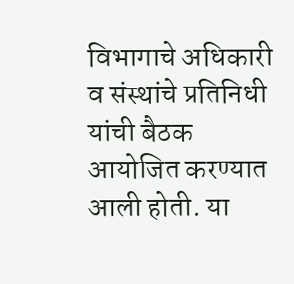विभागाचे अधिकारी व संस्थांचे प्रतिनिधी यांची बैठक आयोजित करण्यात आली होती. या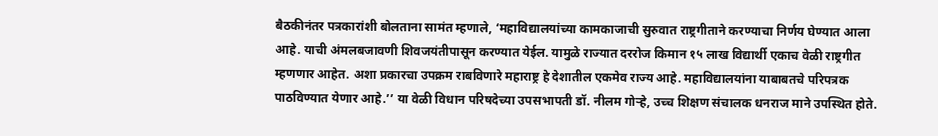बैठकीनंतर पत्रकारांशी बोलताना सामंत म्हणाले, ‘महाविद्यालयांच्या कामकाजाची सुरुवात राष्ट्रगीताने करण्याचा निर्णय घेण्यात आला आहे. याची अंमलबजावणी शिवजयंतीपासून करण्यात येईल. यामुळे राज्यात दररोज किमान १५ लाख विद्यार्थी एकाच वेळी राष्ट्रगीत म्हणणार आहेत. अशा प्रकारचा उपक्रम राबविणारे महाराष्ट्र हे देशातील एकमेव राज्य आहे. महाविद्यालयांना याबाबतचे परिपत्रक पाठविण्यात येणार आहे.’’ या वेळी विधान परिषदेच्या उपसभापती डॉ. नीलम गोऱ्हे, उच्च शिक्षण संचालक धनराज माने उपस्थित होते.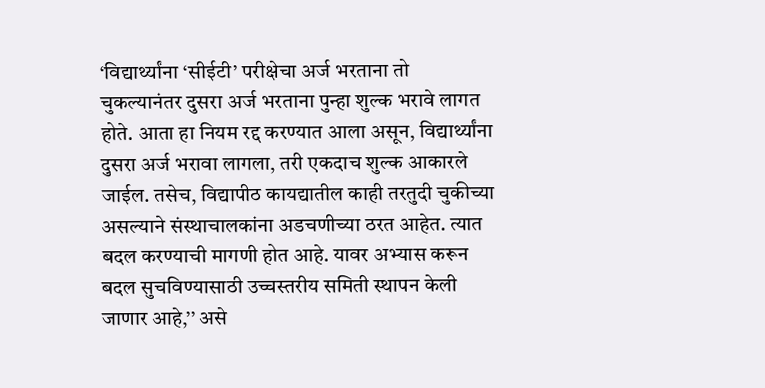‘विद्यार्थ्यांना ‘सीईटी’ परीक्षेचा अर्ज भरताना तो चुकल्यानंतर दुसरा अर्ज भरताना पुन्हा शुल्क भरावे लागत होते. आता हा नियम रद्द करण्यात आला असून, विद्यार्थ्यांना दुसरा अर्ज भरावा लागला, तरी एकदाच शुल्क आकारले जाईल. तसेच, विद्यापीठ कायद्यातील काही तरतुदी चुकीच्या असल्याने संस्थाचालकांना अडचणीच्या ठरत आहेत. त्यात बदल करण्याची मागणी होत आहे. यावर अभ्यास करून बदल सुचविण्यासाठी उच्चस्तरीय समिती स्थापन केली जाणार आहे,’’ असे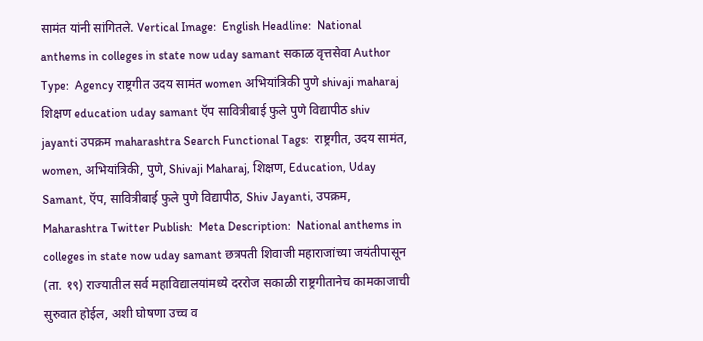सामंत यांनी सांगितले. Vertical Image:  English Headline:  National anthems in colleges in state now uday samant सकाळ वृत्तसेवा Author Type:  Agency राष्ट्रगीत उदय सामंत women अभियांत्रिकी पुणे shivaji maharaj शिक्षण education uday samant ऍप सावित्रीबाई फुले पुणे विद्यापीठ shiv jayanti उपक्रम maharashtra Search Functional Tags:  राष्ट्रगीत, उदय सामंत, women, अभियांत्रिकी, पुणे, Shivaji Maharaj, शिक्षण, Education, Uday Samant, ऍप, सावित्रीबाई फुले पुणे विद्यापीठ, Shiv Jayanti, उपक्रम, Maharashtra Twitter Publish:  Meta Description:  National anthems in colleges in state now uday samant छत्रपती शिवाजी महाराजांच्या जयंतीपासून (ता. १९) राज्यातील सर्व महाविद्यालयांमध्ये दररोज सकाळी राष्ट्रगीतानेच कामकाजाची सुरुवात होईल, अशी घोषणा उच्च व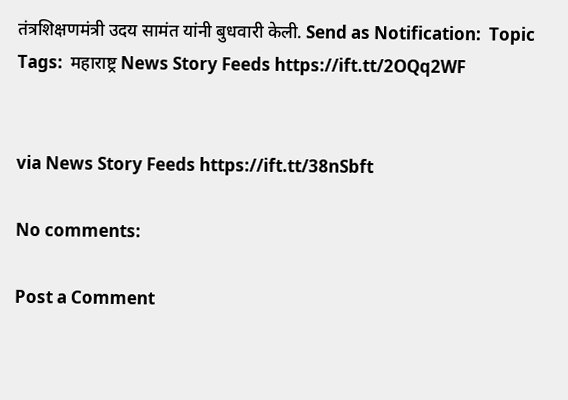तंत्रशिक्षणमंत्री उदय सामंत यांनी बुधवारी केली. Send as Notification:  Topic Tags:  महाराष्ट्र News Story Feeds https://ift.tt/2OQq2WF


via News Story Feeds https://ift.tt/38nSbft

No comments:

Post a Comment